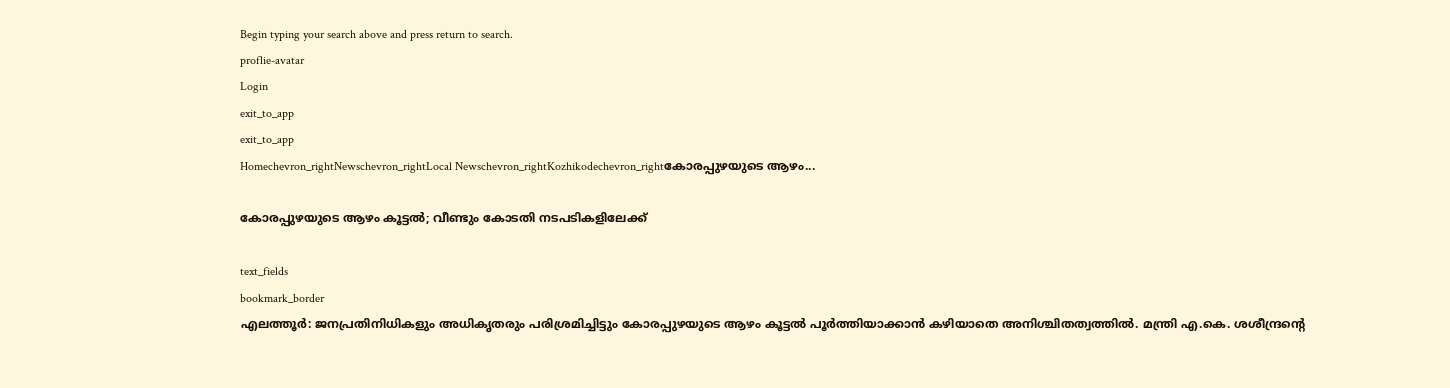Begin typing your search above and press return to search.
proflie-avatar
Login
exit_to_app
exit_to_app
Homechevron_rightNewschevron_rightLocal Newschevron_rightKozhikodechevron_rightകോരപ്പുഴയുടെ ആഴം...

കോരപ്പുഴയുടെ ആഴം കൂട്ടൽ; വീണ്ടും കോടതി നടപടികളിലേക്ക്

text_fields
bookmark_border
എലത്തൂർ: ജനപ്രതിനിധികളും അധികൃതരും പരിശ്രമിച്ചിട്ടും കോരപ്പുഴയുടെ ആഴം കൂട്ടൽ പൂർത്തിയാക്കാൻ കഴിയാതെ അനിശ്ചിതത്വത്തിൽ. മന്ത്രി എ.കെ. ശശീന്ദ്രന്‍റെ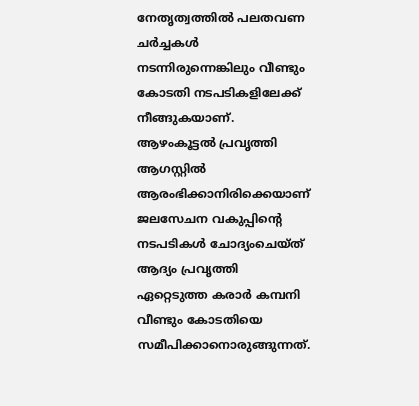നേതൃത്വത്തിൽ പലതവണ ചർച്ചകൾ നടന്നിരുന്നെങ്കിലും വീണ്ടും കോടതി നടപടികളിലേക്ക് നീങ്ങുകയാണ്. ആഴംകൂട്ടൽ പ്രവൃത്തി ആഗസ്റ്റിൽ ആരംഭിക്കാനിരിക്കെയാണ് ജലസേചന വകുപ്പിന്‍റെ നടപടികൾ ചോദ്യംചെയ്ത് ആദ്യം പ്രവൃത്തി ഏറ്റെടുത്ത കരാർ കമ്പനി വീണ്ടും കോടതിയെ സമീപിക്കാനൊരുങ്ങുന്നത്.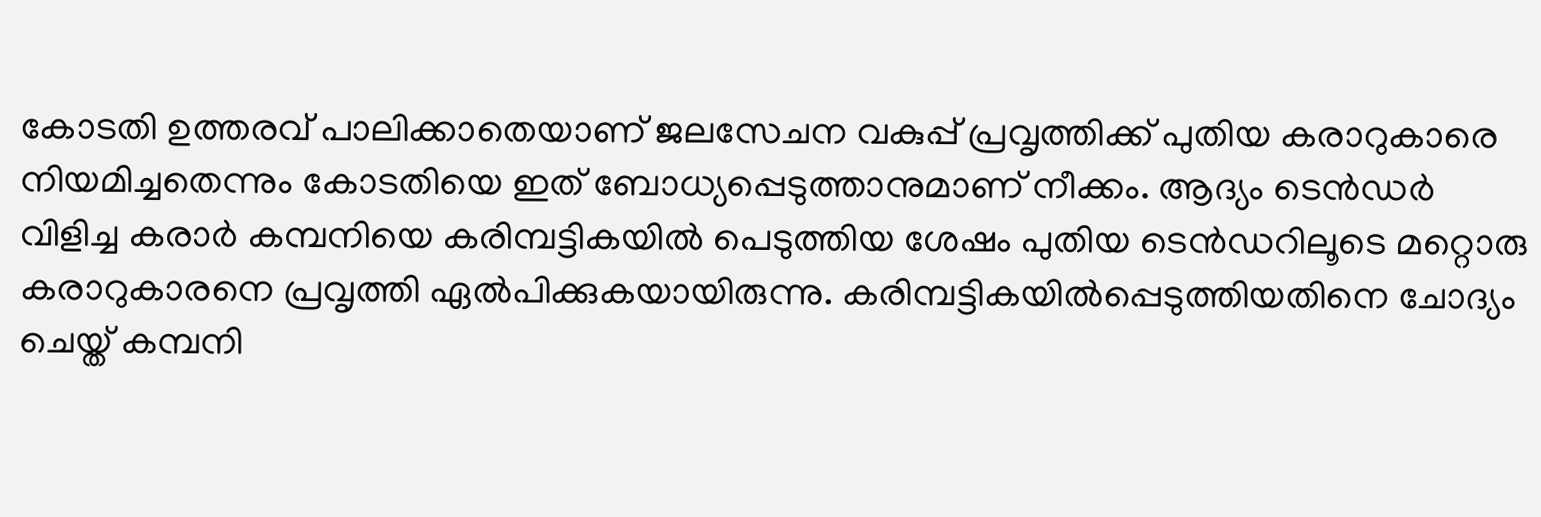കോടതി ഉത്തരവ് പാലിക്കാതെയാണ് ജലസേചന വകുപ്പ് പ്രവൃത്തിക്ക് പുതിയ കരാറുകാരെ നിയമിച്ചതെന്നും കോടതിയെ ഇത് ബോധ്യപ്പെടുത്താനുമാണ് നീക്കം. ആദ്യം ടെൻഡർ വിളിച്ച കരാർ കമ്പനിയെ കരിമ്പട്ടികയിൽ പെടുത്തിയ ശേഷം പുതിയ ടെൻഡറിലൂടെ മറ്റൊരു കരാറുകാരനെ പ്രവൃത്തി ഏൽപിക്കുകയായിരുന്നു. കരിമ്പട്ടികയിൽപ്പെടുത്തിയതിനെ ചോദ്യം ചെയ്ത് കമ്പനി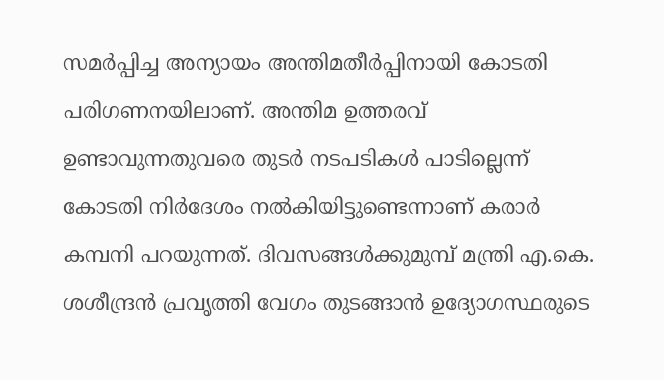സമർപ്പിച്ച അന്യായം അന്തിമതീർപ്പിനായി കോടതി പരിഗണനയിലാണ്. അന്തിമ ഉത്തരവ് ഉണ്ടാവുന്നതുവരെ തുടർ നടപടികൾ പാടില്ലെന്ന് കോടതി നിർദേശം നൽകിയിട്ടുണ്ടെന്നാണ് കരാർ കമ്പനി പറയുന്നത്. ദിവസങ്ങൾക്കുമുമ്പ് മന്ത്രി എ.കെ. ശശീന്ദ്രൻ പ്രവൃത്തി വേഗം തുടങ്ങാൻ ഉദ്യോഗസ്ഥരുടെ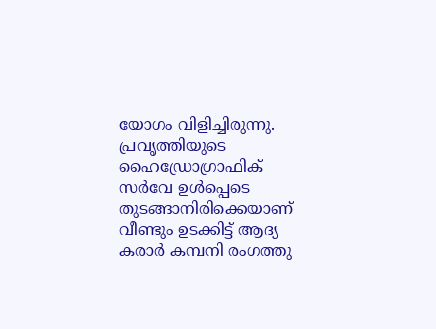യോഗം വിളിച്ചിരുന്നു. പ്രവൃത്തിയുടെ ഹൈഡ്രോഗ്രാഫിക് സർവേ ഉൾപ്പെടെ തുടങ്ങാനിരിക്കെയാണ് വീണ്ടും ഉടക്കിട്ട് ആദ്യ കരാർ കമ്പനി രംഗത്തു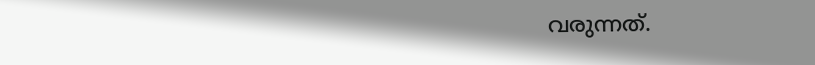വരുന്നത്.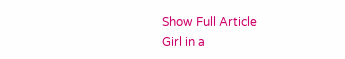Show Full Article
Girl in a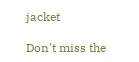jacket

Don't miss the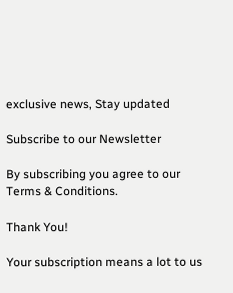exclusive news, Stay updated

Subscribe to our Newsletter

By subscribing you agree to our Terms & Conditions.

Thank You!

Your subscription means a lot to us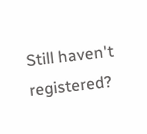Still haven't registered?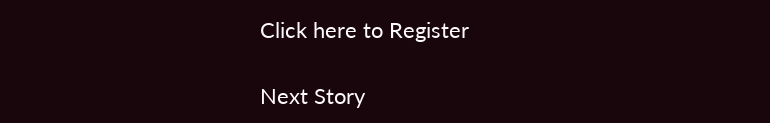Click here to Register

Next Story